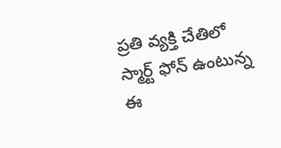ప్రతి వ్యక్తి చేతిలో స్మార్ట్ ఫోన్ ఉంటున్న ఈ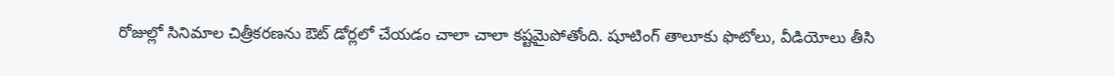రోజుల్లో సినిమాల చిత్రీకరణను ఔట్ డోర్లలో చేయడం చాలా చాలా కష్టమైపోతోంది. షూటింగ్ తాలూకు ఫొటోలు, వీడియోలు తీసి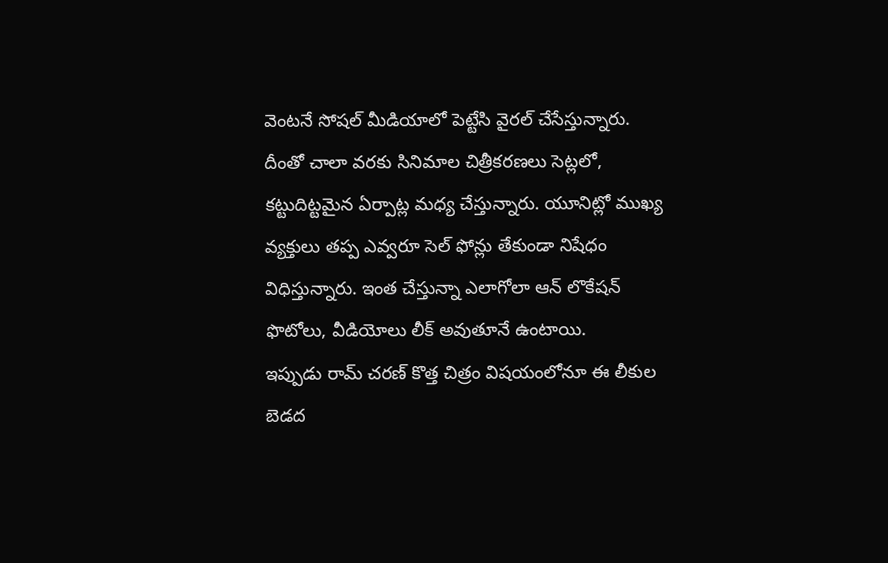వెంటనే సోషల్ మీడియాలో పెట్టేసి వైరల్ చేసేస్తున్నారు. దీంతో చాలా వరకు సినిమాల చిత్రీకరణలు సెట్లలో, కట్టుదిట్టమైన ఏర్పాట్ల మధ్య చేస్తున్నారు. యూనిట్లో ముఖ్య వ్యక్తులు తప్ప ఎవ్వరూ సెల్ ఫోన్లు తేకుండా నిషేధం విధిస్తున్నారు. ఇంత చేస్తున్నా ఎలాగోలా ఆన్ లొకేషన్ ఫొటోలు, వీడియోలు లీక్ అవుతూనే ఉంటాయి.
ఇప్పుడు రామ్ చరణ్ కొత్త చిత్రం విషయంలోనూ ఈ లీకుల బెడద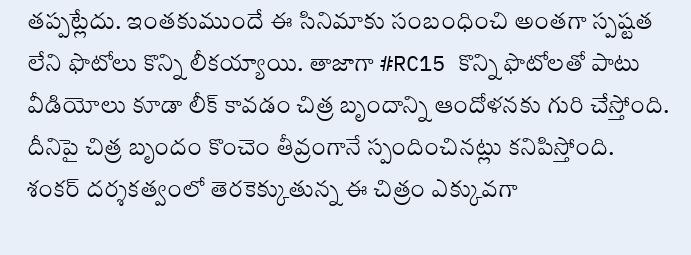తప్పట్లేదు. ఇంతకుముందే ఈ సినిమాకు సంబంధించి అంతగా స్పష్టత లేని ఫొటోలు కొన్ని లీకయ్యాయి. తాజాగా #RC15 కొన్ని ఫొటోలతో పాటు వీడియోలు కూడా లీక్ కావడం చిత్ర బృందాన్ని ఆందోళనకు గురి చేస్తోంది. దీనిపై చిత్ర బృందం కొంచెం తీవ్రంగానే స్పందించినట్లు కనిపిస్తోంది.
శంకర్ దర్శకత్వంలో తెరకెక్కుతున్న ఈ చిత్రం ఎక్కువగా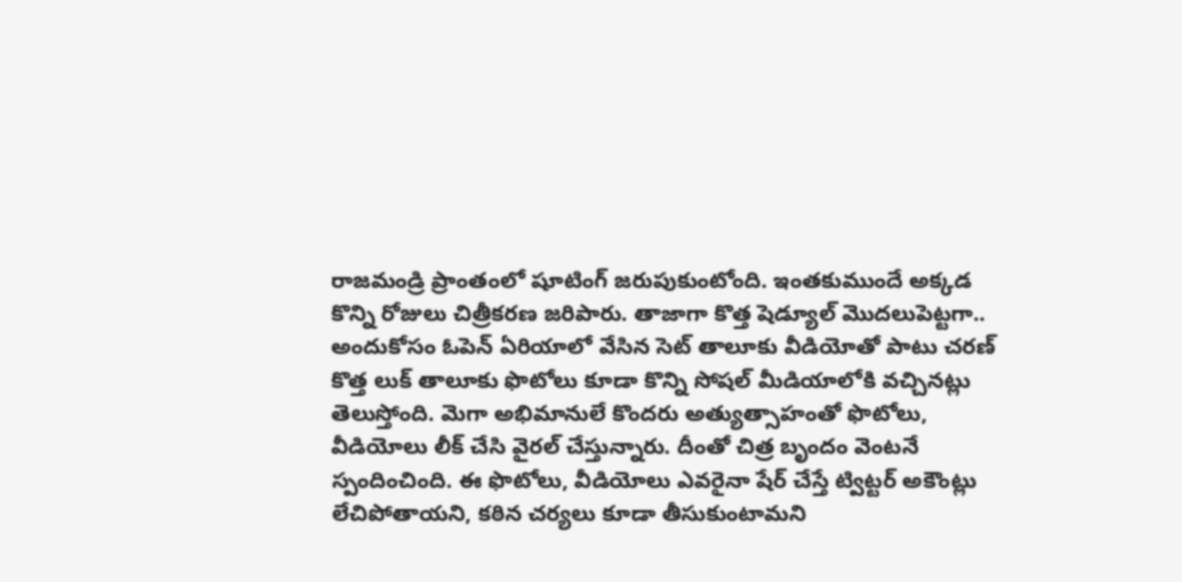రాజమండ్రి ప్రాంతంలో షూటింగ్ జరుపుకుంటోంది. ఇంతకుముందే అక్కడ కొన్ని రోజులు చిత్రీకరణ జరిపారు. తాజాగా కొత్త షెడ్యూల్ మొదలుపెట్టగా.. అందుకోసం ఓపెన్ ఏరియాలో వేసిన సెట్ తాలూకు వీడియోతో పాటు చరణ్ కొత్త లుక్ తాలూకు ఫొటోలు కూడా కొన్ని సోషల్ మీడియాలోకి వచ్చినట్లు తెలుస్తోంది. మెగా అభిమానులే కొందరు అత్యుత్సాహంతో ఫొటోలు, వీడియోలు లీక్ చేసి వైరల్ చేస్తున్నారు. దీంతో చిత్ర బృందం వెంటనే స్పందించింది. ఈ ఫొటోలు, వీడియోలు ఎవరైనా షేర్ చేస్తే ట్విట్టర్ అకౌంట్లు లేచిపోతాయని, కఠిన చర్యలు కూడా తీసుకుంటామని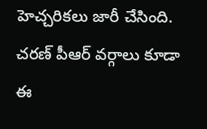హెచ్చరికలు జారీ చేసింది.
చరణ్ పీఆర్ వర్గాలు కూడా ఈ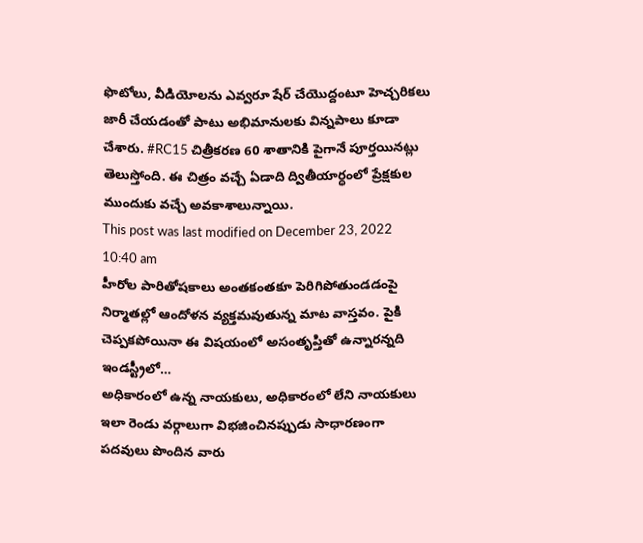ఫొటోలు, వీడియోలను ఎవ్వరూ షేర్ చేయొద్దంటూ హెచ్చరికలు జారీ చేయడంతో పాటు అభిమానులకు విన్నపాలు కూడా చేశారు. #RC15 చిత్రీకరణ 60 శాతానికి పైగానే పూర్తయినట్లు తెలుస్తోంది. ఈ చిత్రం వచ్చే ఏడాది ద్వితీయార్ధంలో ప్రేక్షకుల ముందుకు వచ్చే అవకాశాలున్నాయి.
This post was last modified on December 23, 2022 10:40 am
హీరోల పారితోషకాలు అంతకంతకూ పెరిగిపోతుండడంపై నిర్మాతల్లో ఆందోళన వ్యక్తమవుతున్న మాట వాస్తవం. పైకి చెప్పకపోయినా ఈ విషయంలో అసంతృప్తితో ఉన్నారన్నది ఇండస్ట్రీలో…
అధికారంలో ఉన్న నాయకులు, అధికారంలో లేని నాయకులు ఇలా రెండు వర్గాలుగా విభజించినప్పుడు సాధారణంగా పదవులు పొందిన వారు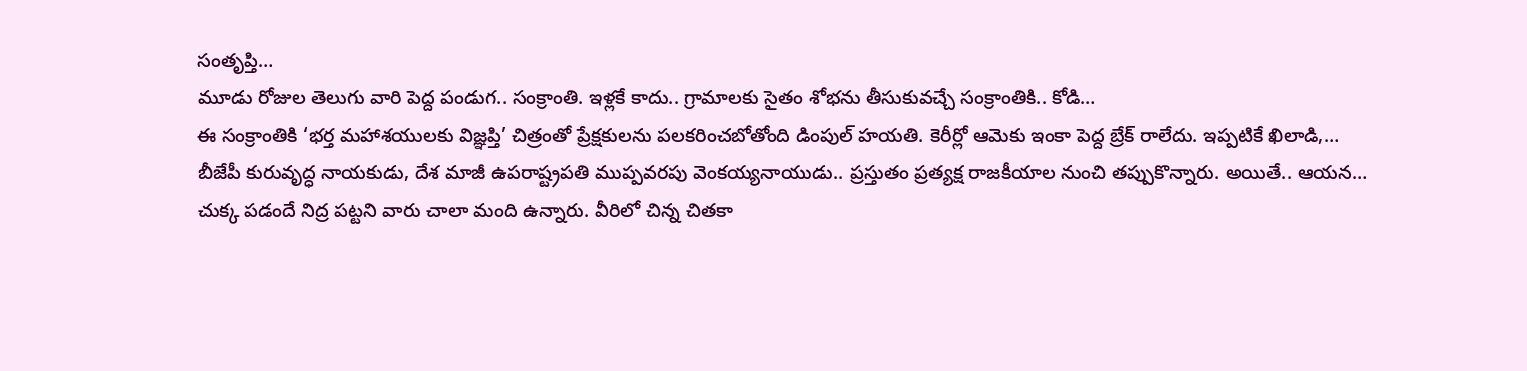సంతృప్తి…
మూడు రోజుల తెలుగు వారి పెద్ద పండుగ.. సంక్రాంతి. ఇళ్లకే కాదు.. గ్రామాలకు సైతం శోభను తీసుకువచ్చే సంక్రాంతికి.. కోడి…
ఈ సంక్రాంతికి ‘భర్త మహాశయులకు విజ్ఞప్తి’ చిత్రంతో ప్రేక్షకులను పలకరించబోతోంది డింపుల్ హయతి. కెరీర్లో ఆమెకు ఇంకా పెద్ద బ్రేక్ రాలేదు. ఇప్పటికే ఖిలాడి,…
బీజేపీ కురువృద్ధ నాయకుడు, దేశ మాజీ ఉపరాష్ట్రపతి ముప్పవరపు వెంకయ్యనాయుడు.. ప్రస్తుతం ప్రత్యక్ష రాజకీయాల నుంచి తప్పుకొన్నారు. అయితే.. ఆయన…
చుక్క పడందే నిద్ర పట్టని వారు చాలా మంది ఉన్నారు. వీరిలో చిన్న చితకా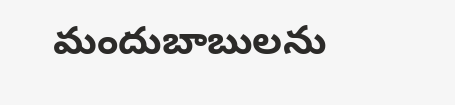మందుబాబులను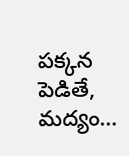పక్కన పెడితే, మద్యం…